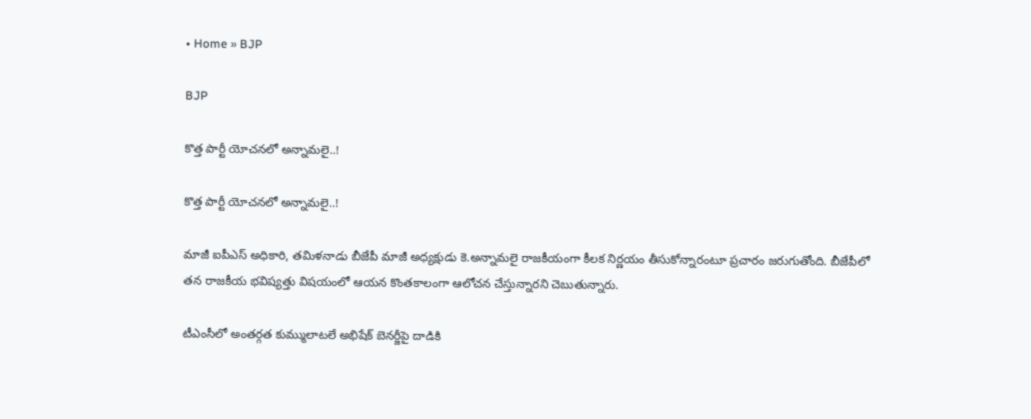• Home » BJP

BJP

కొత్త పార్టీ యోచనలో అన్నామలై..!

కొత్త పార్టీ యోచనలో అన్నామలై..!

మాజీ ఐపీఎస్ అధికారి, తమిళనాడు బీజేపీ మాజీ అధ్యక్షుడు కె.అన్నామలై రాజకీయంగా కీలక నిర్ణయం తీసుకోన్నారంటూ ప్రచారం జరుగుతోంది. బీజేపీలో తన రాజకీయ భవిష్యత్తు విషయంలో ఆయన కొంతకాలంగా ఆలోచన చేస్తున్నారని చెబుతున్నారు.

టీఎంసీలో అంతర్గత కుమ్ములాటలే అభిషేక్ బెనర్జీపై దాడికి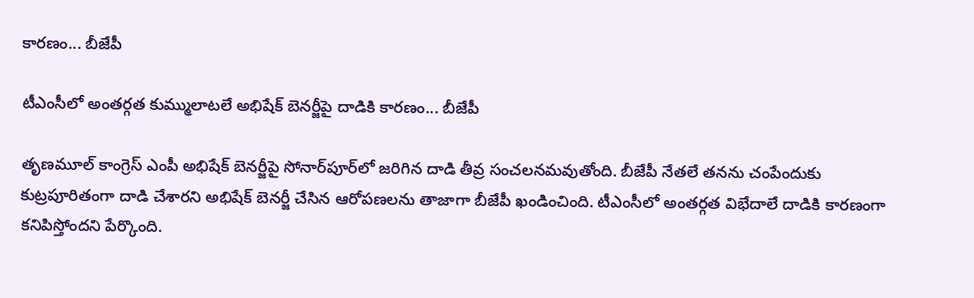కారణం... బీజేపీ

టీఎంసీలో అంతర్గత కుమ్ములాటలే అభిషేక్ బెనర్జీపై దాడికి కారణం... బీజేపీ

తృణమూల్ కాంగ్రెస్ ఎంపీ అభిషేక్ బెనర్జీపై సోనార్‌పూర్‌లో జరిగిన దాడి తీవ్ర సంచలనమవుతోంది. బీజేపీ నేతలే తనను చంపేందుకు కుట్రపూరితంగా దాడి చేశారని అభిషేక్ బెనర్జీ చేసిన ఆరోపణలను తాజాగా బీజేపీ ఖండించింది. టీఎంసీలో అంతర్గత విభేదాలే దాడికి కారణంగా కనిపిస్తోందని పేర్కొంది.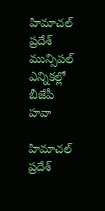హిమాచల్‌ ప్రదేశ్ మున్సిపల్ ఎన్నికల్లో బీజేపీ హవా

హిమాచల్‌ ప్రదేశ్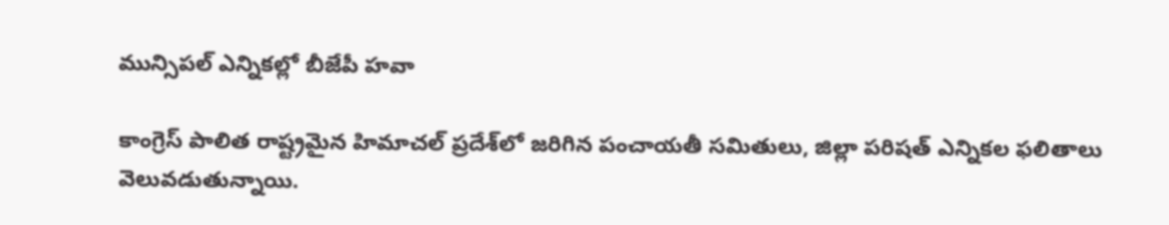మున్సిపల్ ఎన్నికల్లో బీజేపీ హవా

కాంగ్రెస్ పాలిత రాష్ట్రమైన హిమాచల్ ప్రదేశ్‌లో జరిగిన పంచాయతీ సమితులు, జిల్లా పరిషత్‌ ఎన్నికల ఫలితాలు వెలువడుతున్నాయి.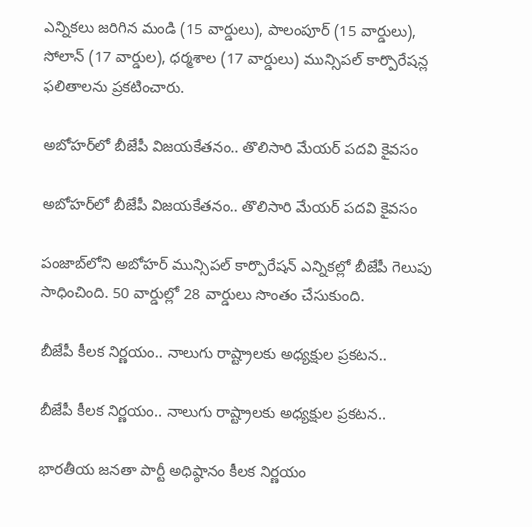ఎన్నికలు జరిగిన మండి (15 వార్డులు), పాలంపూర్ (15 వార్డులు), సోలాన్ (17 వార్డుల), ధర్మశాల (17 వార్డులు) మున్సిపల్ కార్పొరేషన్ల ఫలితాలను ప్రకటించారు.

అబోహర్‌లో బీజేపీ విజయకేతనం.. తొలిసారి మేయర్‌ పదవి కైవసం

అబోహర్‌లో బీజేపీ విజయకేతనం.. తొలిసారి మేయర్‌ పదవి కైవసం

పంజాబ్‌లోని అబోహర్ మున్సిపల్ కార్పొరేషన్ ఎన్నికల్లో బీజేపీ గెలుపు సాధించింది. 50 వార్డుల్లో 28 వార్డులు సొంతం చేసుకుంది.

బీజేపీ కీలక నిర్ణయం.. నాలుగు రాష్ట్రాలకు అధ్యక్షుల ప్రకటన..

బీజేపీ కీలక నిర్ణయం.. నాలుగు రాష్ట్రాలకు అధ్యక్షుల ప్రకటన..

భారతీయ జనతా పార్టీ అధిష్ఠానం కీలక నిర్ణయం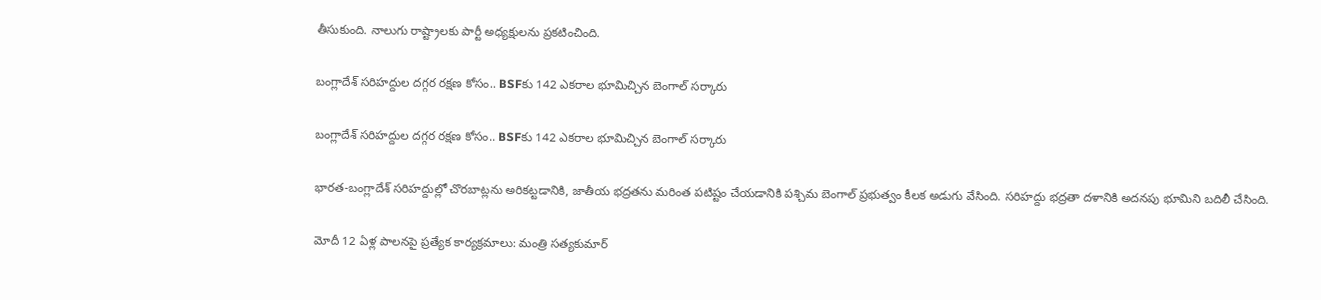తీసుకుంది. నాలుగు రాష్ట్రాలకు పార్టీ అధ్యక్షులను ప్రకటించింది.

బంగ్లాదేశ్ సరిహద్దుల దగ్గర రక్షణ కోసం.. BSFకు 142 ఎకరాల భూమిచ్చిన బెంగాల్ సర్కారు

బంగ్లాదేశ్ సరిహద్దుల దగ్గర రక్షణ కోసం.. BSFకు 142 ఎకరాల భూమిచ్చిన బెంగాల్ సర్కారు

భారత-బంగ్లాదేశ్ సరిహద్దుల్లో చొరబాట్లను అరికట్టడానికి, జాతీయ భద్రతను మరింత పటిష్టం చేయడానికి పశ్చిమ బెంగాల్ ప్రభుత్వం కీలక అడుగు వేసింది. సరిహద్దు భద్రతా దళానికి అదనపు భూమిని బదిలీ చేసింది.

మోదీ 12 ఏళ్ల పాలనపై ప్రత్యేక కార్యక్రమాలు: మంత్రి సత్యకుమార్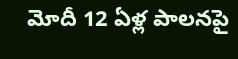మోదీ 12 ఏళ్ల పాలనపై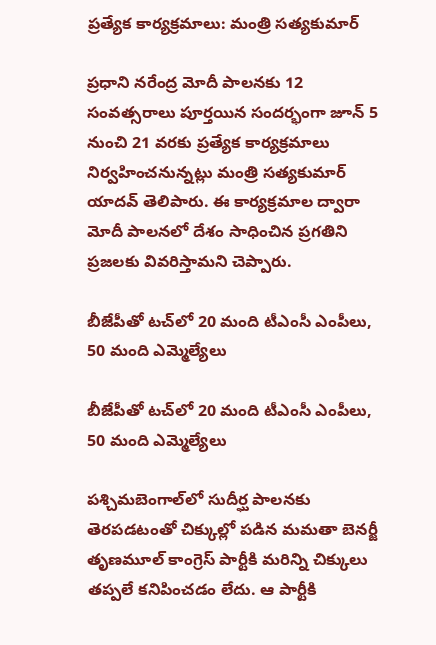ప్రత్యేక కార్యక్రమాలు: మంత్రి సత్యకుమార్

ప్రధాని నరేంద్ర మోదీ పాలనకు 12 సంవత్సరాలు పూర్తయిన సందర్భంగా జూన్ 5 నుంచి 21 వరకు ప్రత్యేక కార్యక్రమాలు నిర్వహించనున్నట్లు మంత్రి సత్యకుమార్ యాదవ్ తెలిపారు. ఈ కార్యక్రమాల ద్వారా మోదీ పాలనలో దేశం సాధించిన ప్రగతిని ప్రజలకు వివరిస్తామని చెప్పారు.

బీజేపీతో టచ్‌లో 20 మంది టీఎంసీ ఎంపీలు, 50 మంది ఎమ్మెల్యేలు

బీజేపీతో టచ్‌లో 20 మంది టీఎంసీ ఎంపీలు, 50 మంది ఎమ్మెల్యేలు

పశ్చిమబెంగాల్‌లో సుదీర్ఘ పాలనకు తెరపడటంతో చిక్కుల్లో పడిన మమతా బెనర్జీ తృణమూల్ కాంగ్రెస్ పార్టీకి మరిన్ని చిక్కులు తప్పలే కనిపించడం లేదు. ఆ పార్టీకి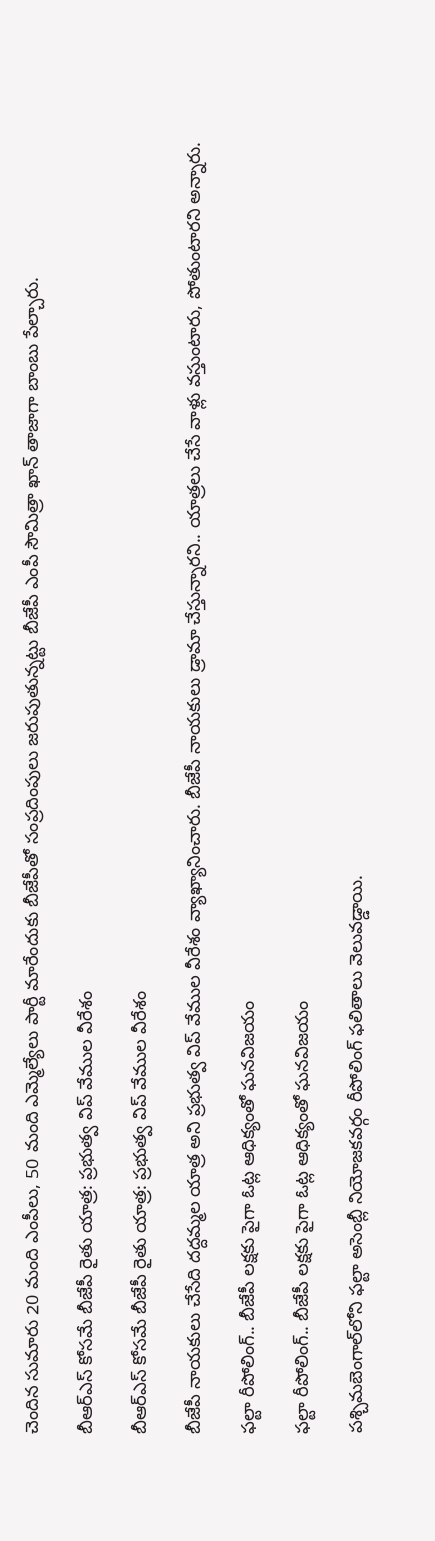చెందిన సుమారు 20 మంది ఎంపీలు, 50 మంది ఎమ్మెల్యేలు పార్టీ మారేందుకు బీజేపీతో సంప్రదింపులు జరుపుతున్నట్టు బీజేపీ ఎంపీ సౌమిత్రా ఖాన్ తాజాగా బాంబు పేల్చారు.

బీఆర్‌ఎస్ కోసమే బీజేపీ రైతు యాత్ర: ప్రభుత్వ విప్ వేముల వీరేశం

బీఆర్‌ఎస్ కోసమే బీజేపీ రైతు యాత్ర: ప్రభుత్వ విప్ వేముల వీరేశం

బీజేపీ నాయకులు చేసేది దద్దమ్మల యాత్ర అని ప్రభుత్వ విప్ వేముల వీరేశం వ్యాఖ్యానించారు. బీజేపీ నాయకులు డ్రామా చేస్తున్నారని.. యాత్రలు చేసే వాళ్లు వస్తుంటారు, పోతుంటారని అన్నారు.

ఫల్టా రీపోలింగ్‌.. బీజేపీ లక్షకు పైగా ఓట్ల ఆధిక్యంతో ఘనవిజయం

ఫల్టా రీపోలింగ్‌.. బీజేపీ లక్షకు పైగా ఓట్ల ఆధిక్యంతో ఘనవిజయం

పశ్చిమబెంగాల్‌లోని ఫల్టా అసెంబ్లీ నియోజకవర్గం రీపోలింగ్ ఫలితాలు వెలువడ్డాయి.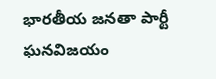భారతీయ జనతా పార్టీ ఘనవిజయం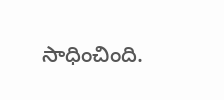సాధించింది.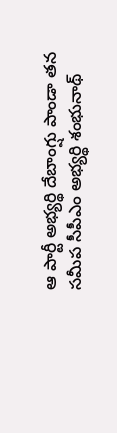ఆ పార్టీ అభ్యర్థి దేబాంగ్షు పాండా తన సమీప సీపీఎం అభ్యర్థి శంభునాథ్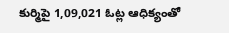కుర్మిపై 1,09,021 ఓట్ల ఆధిక్యంతో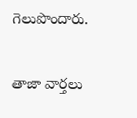గెలుపొందారు.

తాజా వార్తలు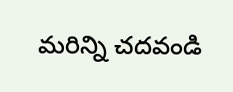మరిన్ని చదవండి